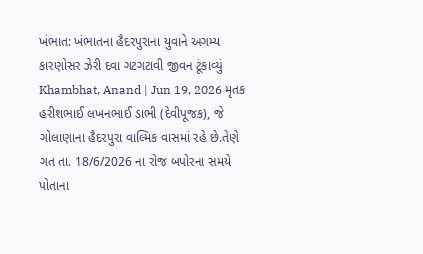ખંભાત: ખંભાતના હૈદરપુરાના યુવાને અગમ્ય કારણોસર ઝેરી દવા ગટગટાવી જીવન ટૂંકાવ્યું
Khambhat, Anand | Jun 19, 2026 મૃતક હરીશભાઈ લખનભાઈ ડાભી (દેવીપૂજક), જે ગોલાણાના હૈદરપુરા વાલ્મિક વાસમાં રહે છે.તેણે ગત તા. 18/6/2026 ના રોજ બપોરના સમયે પોતાના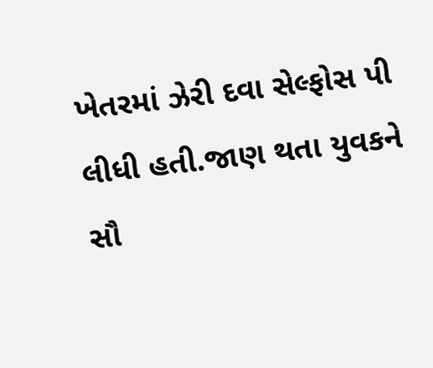ખેતરમાં ઝેરી દવા સેલ્ફોસ પી લીધી હતી.જાણ થતા યુવકને સૌ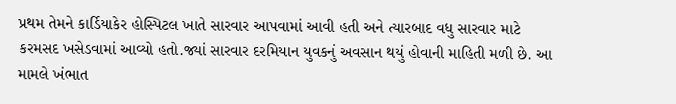પ્રથમ તેમને કાર્ડિયાકેર હોસ્પિટલ ખાતે સારવાર આપવામાં આવી હતી અને ત્યારબાદ વધુ સારવાર માટે કરમસદ ખસેડવામાં આવ્યો હતો.જ્યાં સારવાર દરમિયાન યુવકનું અવસાન થયું હોવાની માહિતી મળી છે. આ મામલે ખંભાત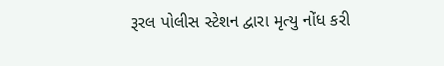રૂરલ પોલીસ સ્ટેશન દ્વારા મૃત્યુ નોંધ કરી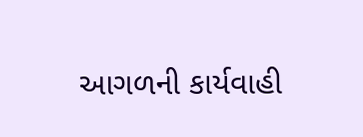આગળની કાર્યવાહી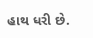હાથ ધરી છે.